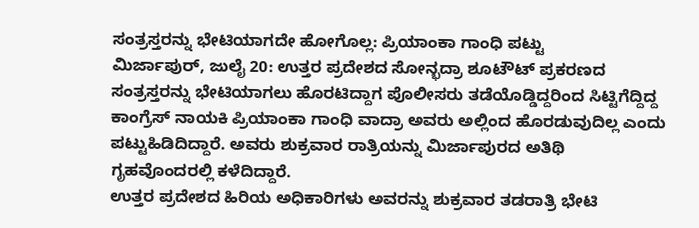ಸಂತ್ರಸ್ತರನ್ನು ಭೇಟಿಯಾಗದೇ ಹೋಗೊಲ್ಲ: ಪ್ರಿಯಾಂಕಾ ಗಾಂಧಿ ಪಟ್ಟು
ಮಿರ್ಜಾಪುರ್, ಜುಲೈ 20: ಉತ್ತರ ಪ್ರದೇಶದ ಸೋನ್ಭದ್ರಾ ಶೂಟೌಟ್ ಪ್ರಕರಣದ ಸಂತ್ರಸ್ತರನ್ನು ಭೇಟಿಯಾಗಲು ಹೊರಟಿದ್ದಾಗ ಪೊಲೀಸರು ತಡೆಯೊಡ್ಡಿದ್ದರಿಂದ ಸಿಟ್ಟಿಗೆದ್ದಿದ್ದ ಕಾಂಗ್ರೆಸ್ ನಾಯಕಿ ಪ್ರಿಯಾಂಕಾ ಗಾಂಧಿ ವಾದ್ರಾ ಅವರು ಅಲ್ಲಿಂದ ಹೊರಡುವುದಿಲ್ಲ ಎಂದು ಪಟ್ಟುಹಿಡಿದಿದ್ದಾರೆ. ಅವರು ಶುಕ್ರವಾರ ರಾತ್ರಿಯನ್ನು ಮಿರ್ಜಾಪುರದ ಅತಿಥಿ ಗೃಹವೊಂದರಲ್ಲಿ ಕಳೆದಿದ್ದಾರೆ.
ಉತ್ತರ ಪ್ರದೇಶದ ಹಿರಿಯ ಅಧಿಕಾರಿಗಳು ಅವರನ್ನು ಶುಕ್ರವಾರ ತಡರಾತ್ರಿ ಭೇಟಿ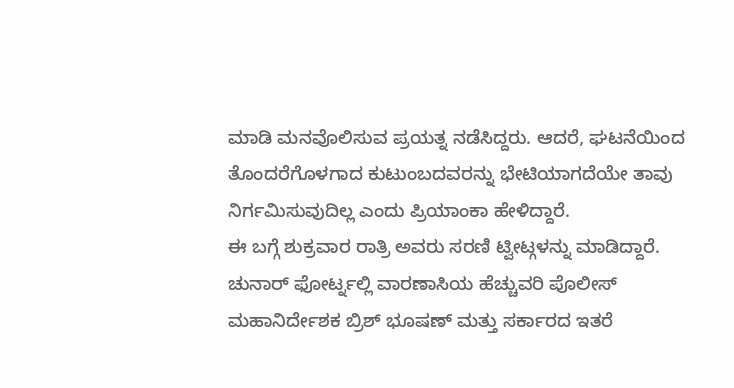ಮಾಡಿ ಮನವೊಲಿಸುವ ಪ್ರಯತ್ನ ನಡೆಸಿದ್ದರು. ಆದರೆ, ಘಟನೆಯಿಂದ ತೊಂದರೆಗೊಳಗಾದ ಕುಟುಂಬದವರನ್ನು ಭೇಟಿಯಾಗದೆಯೇ ತಾವು ನಿರ್ಗಮಿಸುವುದಿಲ್ಲ ಎಂದು ಪ್ರಿಯಾಂಕಾ ಹೇಳಿದ್ದಾರೆ.
ಈ ಬಗ್ಗೆ ಶುಕ್ರವಾರ ರಾತ್ರಿ ಅವರು ಸರಣಿ ಟ್ವೀಟ್ಗಳನ್ನು ಮಾಡಿದ್ದಾರೆ. ಚುನಾರ್ ಫೋರ್ಟ್ನಲ್ಲಿ ವಾರಣಾಸಿಯ ಹೆಚ್ಚುವರಿ ಪೊಲೀಸ್ ಮಹಾನಿರ್ದೇಶಕ ಬ್ರಿಶ್ ಭೂಷಣ್ ಮತ್ತು ಸರ್ಕಾರದ ಇತರೆ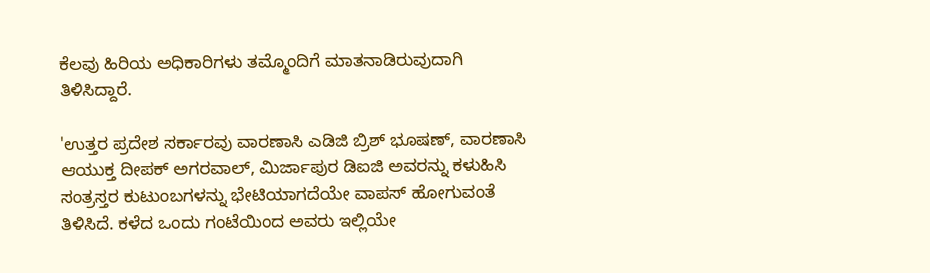ಕೆಲವು ಹಿರಿಯ ಅಧಿಕಾರಿಗಳು ತಮ್ಮೊಂದಿಗೆ ಮಾತನಾಡಿರುವುದಾಗಿ ತಿಳಿಸಿದ್ದಾರೆ.

'ಉತ್ತರ ಪ್ರದೇಶ ಸರ್ಕಾರವು ವಾರಣಾಸಿ ಎಡಿಜಿ ಬ್ರಿಶ್ ಭೂಷಣ್, ವಾರಣಾಸಿ ಆಯುಕ್ತ ದೀಪಕ್ ಅಗರವಾಲ್, ಮಿರ್ಜಾಪುರ ಡಿಐಜಿ ಅವರನ್ನು ಕಳುಹಿಸಿ ಸಂತ್ರಸ್ತರ ಕುಟುಂಬಗಳನ್ನು ಭೇಟಿಯಾಗದೆಯೇ ವಾಪಸ್ ಹೋಗುವಂತೆ ತಿಳಿಸಿದೆ. ಕಳೆದ ಒಂದು ಗಂಟೆಯಿಂದ ಅವರು ಇಲ್ಲಿಯೇ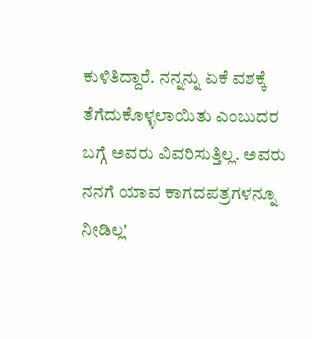ಕುಳಿತಿದ್ದಾರೆ. ನನ್ನನ್ನು ಏಕೆ ವಶಕ್ಕೆ ತೆಗೆದುಕೊಳ್ಳಲಾಯಿತು ಎಂಬುದರ ಬಗ್ಗೆ ಅವರು ವಿವರಿಸುತ್ತಿಲ್ಲ. ಅವರು ನನಗೆ ಯಾವ ಕಾಗದಪತ್ರಗಳನ್ನೂ ನೀಡಿಲ್ಲ'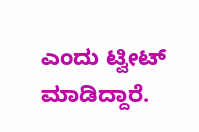ಎಂದು ಟ್ವೀಟ್ ಮಾಡಿದ್ದಾರೆ.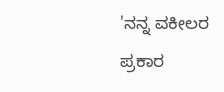'ನನ್ನ ವಕೀಲರ ಪ್ರಕಾರ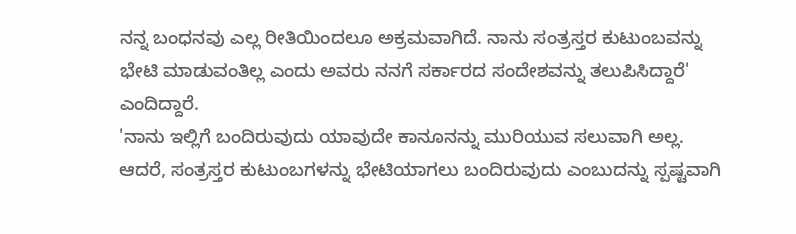ನನ್ನ ಬಂಧನವು ಎಲ್ಲ ರೀತಿಯಿಂದಲೂ ಅಕ್ರಮವಾಗಿದೆ. ನಾನು ಸಂತ್ರಸ್ತರ ಕುಟುಂಬವನ್ನು ಭೇಟಿ ಮಾಡುವಂತಿಲ್ಲ ಎಂದು ಅವರು ನನಗೆ ಸರ್ಕಾರದ ಸಂದೇಶವನ್ನು ತಲುಪಿಸಿದ್ದಾರೆ' ಎಂದಿದ್ದಾರೆ.
'ನಾನು ಇಲ್ಲಿಗೆ ಬಂದಿರುವುದು ಯಾವುದೇ ಕಾನೂನನ್ನು ಮುರಿಯುವ ಸಲುವಾಗಿ ಅಲ್ಲ. ಆದರೆ, ಸಂತ್ರಸ್ತರ ಕುಟುಂಬಗಳನ್ನು ಭೇಟಿಯಾಗಲು ಬಂದಿರುವುದು ಎಂಬುದನ್ನು ಸ್ಪಷ್ಟವಾಗಿ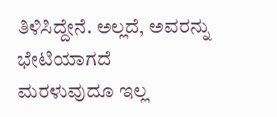ತಿಳಿಸಿದ್ದೇನೆ. ಅಲ್ಲದೆ, ಅವರನ್ನು ಭೇಟಿಯಾಗದೆ ಮರಳುವುದೂ ಇಲ್ಲ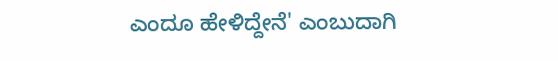ಎಂದೂ ಹೇಳಿದ್ದೇನೆ' ಎಂಬುದಾಗಿ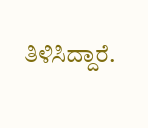ತಿಳಿಸಿದ್ದಾರೆ.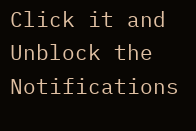Click it and Unblock the Notifications